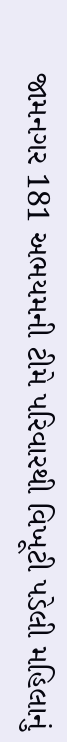જામનગર 181 અભયમની ટીમે પરિવારથી વિખૂટી પડેલી મહિલાનું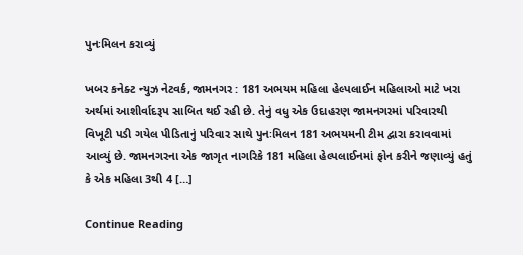પુનઃમિલન કરાવ્યું

ખબર કનેક્ટ ન્યુઝ નેટવર્ક, જામનગર : 181 અભયમ મહિલા હેલ્પલાઈન મહિલાઓ માટે ખરા અર્થમાં આશીર્વાદરૂપ સાબિત થઈ રહી છે. તેનું વધુ એક ઉદાહરણ જામનગરમાં પરિવારથી વિખૂટી પડી ગયેલ પીડિતાનું પરિવાર સાથે પુનઃમિલન 181 અભયમની ટીમ દ્વારા કરાવવામાં આવ્યું છે. જામનગરના એક જાગૃત નાગરિકે 181 મહિલા હેલ્પલાઈનમાં ફોન કરીને જણાવ્યું હતું કે એક મહિલા 3થી 4 […]

Continue Reading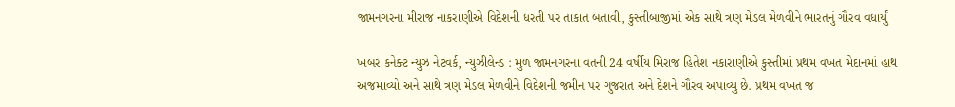જામનગરના મીરાજ નાકરાણીએ વિદેશની ધરતી પર તાકાત બતાવી, કુસ્તીબાજીમાં એક સાથે ત્રણ મેડલ મેળવીને ભારતનું ગૌરવ વધાર્યું

ખબર કનેક્ટ ન્યુઝ નેટવર્ક, ન્યુઝીલેન્ડ : મુળ જામનગરના વતની 24 વર્ષીય મિરાજ હિતેશ નકારાણીએ કુસ્તીમાં પ્રથમ વખત મેદાનમાં હાથ અજમાવ્યો અને સાથે ત્રણ મેડલ મેળવીને વિદેશની જમીન પર ગુજરાત અને દેશને ગૌરવ અપાવ્યુ છે. પ્રથમ વખત જ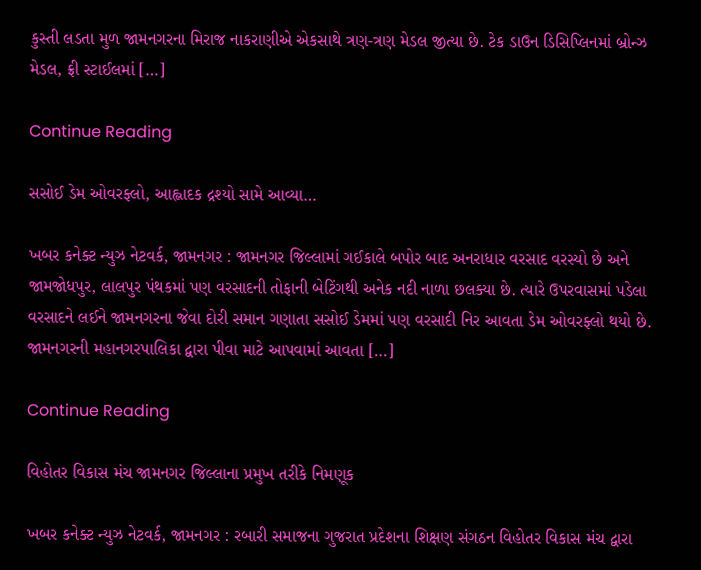કુસ્તી લડતા મુળ જામનગરના મિરાજ નાકરાણીએ એકસાથે ત્રણ-ત્રણ મેડલ જીત્યા છે. ટેક ડાઉન ડિસિપ્લિનમાં બ્રોન્ઝ મેડલ, ફ્રી સ્ટાઈલમાં […]

Continue Reading

સસોઈ ડેમ ઓવરફ્લો, આહ્લાદક દ્રશ્યો સામે આવ્યા…

ખબર કનેક્ટ ન્યુઝ નેટવર્ક, જામનગર : જામનગર જિલ્લામાં ગઈકાલે બપોર બાદ અનરાધાર વરસાદ વરસ્યો છે અને જામજોધપુર, લાલપુર પંથકમાં પણ વરસાદની તોફાની બેટિંગથી અનેક નદી નાળા છલક્યા છે. ત્યારે ઉપરવાસમાં પડેલા વરસાદને લઈને જામનગરના જેવા દોરી સમાન ગણાતા સસોઈ ડેમમાં પણ વરસાદી નિર આવતા ડેમ ઓવરફ્લો થયો છે. જામનગરની મહાનગરપાલિકા દ્વારા પીવા માટે આપવામાં આવતા […]

Continue Reading

વિહોતર વિકાસ મંચ જામનગર જિલ્લાના પ્રમુખ તરીકે નિમણૂક

ખબર કનેક્ટ ન્યુઝ નેટવર્ક, જામનગર : રબારી સમાજના ગુજરાત પ્રદેશના શિક્ષણ સંગઠન વિહોતર વિકાસ મંચ દ્વારા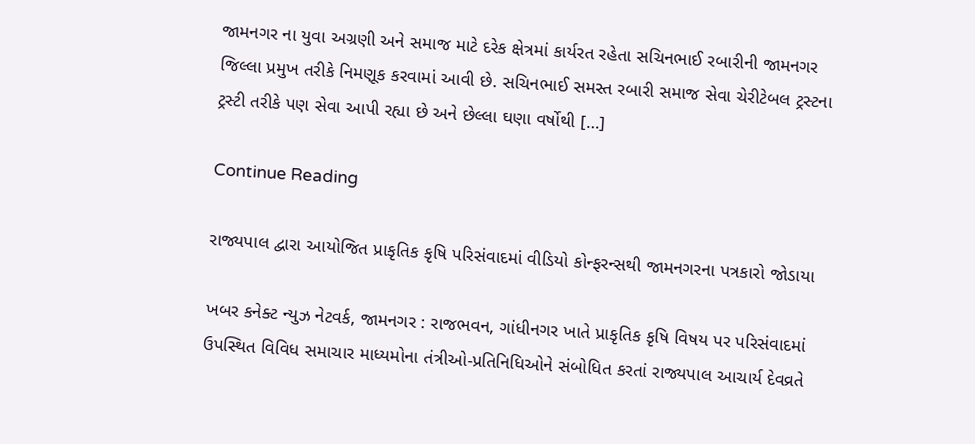જામનગર ના યુવા અગ્રણી અને સમાજ માટે દરેક ક્ષેત્રમાં કાર્યરત રહેતા સચિનભાઈ રબારીની જામનગર જિલ્લા પ્રમુખ તરીકે નિમણૂક કરવામાં આવી છે. સચિનભાઈ સમસ્ત રબારી સમાજ સેવા ચેરીટેબલ ટ્રસ્ટના ટ્રસ્ટી તરીકે પણ સેવા આપી રહ્યા છે અને છેલ્લા ઘણા વર્ષોથી […]

Continue Reading

રાજ્યપાલ દ્વારા આયોજિત પ્રાકૃતિક કૃષિ પરિસંવાદમાં વીડિયો કોન્ફરન્સથી જામનગરના પત્રકારો જોડાયા

ખબર કનેક્ટ ન્યુઝ નેટવર્ક, જામનગર : રાજભવન, ગાંધીનગર ખાતે પ્રાકૃતિક કૃષિ વિષય પર પરિસંવાદમાં ઉપસ્થિત વિવિધ સમાચાર માધ્યમોના તંત્રીઓ-પ્રતિનિધિઓને સંબોધિત કરતાં રાજ્યપાલ આચાર્ય દેવવ્રતે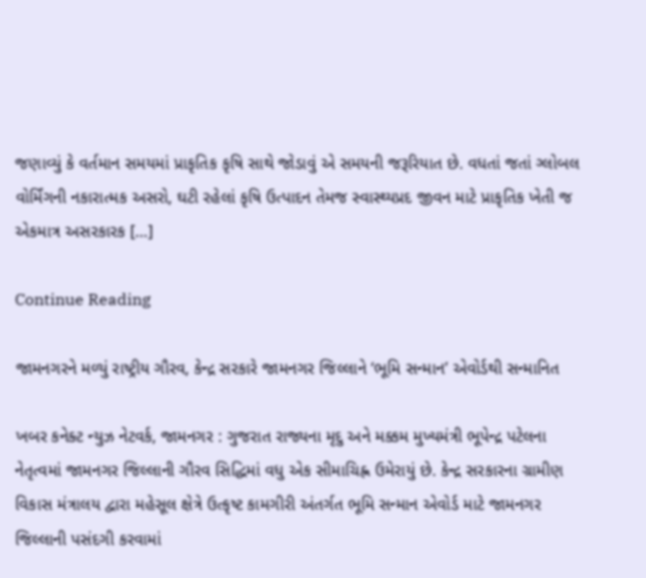જણાવ્યું કે વર્તમાન સમયમાં પ્રાકૃતિક કૃષિ સાથે જોડાવું એ સમયની જરૂરિયાત છે. વધતાં જતાં ગ્લોબલ વોર્મિંગની નકારાત્મક અસરો, ઘટી રહેલાં કૃષિ ઉત્પાદન તેમજ સ્વાસ્થ્યપ્રદ જીવન માટે પ્રાકૃતિક ખેતી જ એકમાત્ર અસરકારક […]

Continue Reading

જામનગરને મળ્યું રાષ્ટ્રીય ગૌરવ, કેન્દ્ર સરકારે જામનગર જિલ્લાને ‘ભૂમિ સન્માન’ એવોર્ડથી સન્માનિત

ખબર કનેક્ટ ન્યુઝ નેટવર્ક, જામનગર : ગુજરાત રાજ્યના મૃદુ અને મક્કમ મુખ્યમંત્રી ભૂપેન્દ્ર પટેલના નેતૃત્વમાં જામનગર જિલ્લાની ગૌરવ સિદ્ધિમાં વધુ એક સીમાચિહ્ન ઉમેરાયું છે. કેન્દ્ર સરકારના ગ્રામીણ વિકાસ મંત્રાલય દ્વારા મહેસૂલ ક્ષેત્રે ઉત્કૃષ્ટ કામગીરી અંતર્ગત ભૂમિ સન્માન એવોર્ડ માટે જામનગર જિલ્લાની પસંદગી કરવામાં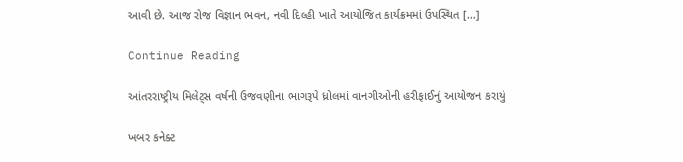આવી છે. આજ રોજ વિજ્ઞાન ભવન, નવી દિલ્હી ખાતે આયોજિત કાર્યક્રમમાં ઉપસ્થિત […]

Continue Reading

આંતરરાષ્ટ્રીય મિલેટ્સ વર્ષની ઉજવણીના ભાગરૂપે ધ્રોલમાં વાનગીઓની હરીફાઈનું આયોજન કરાયું

ખબર કનેક્ટ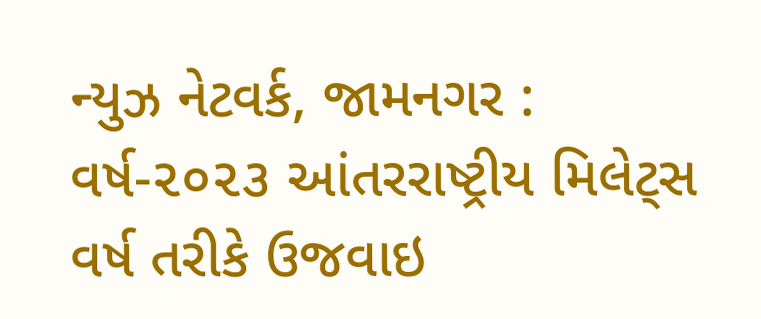ન્યુઝ નેટવર્ક, જામનગર : વર્ષ-૨૦૨૩ આંતરરાષ્ટ્રીય મિલેટ્સ વર્ષ તરીકે ઉજવાઇ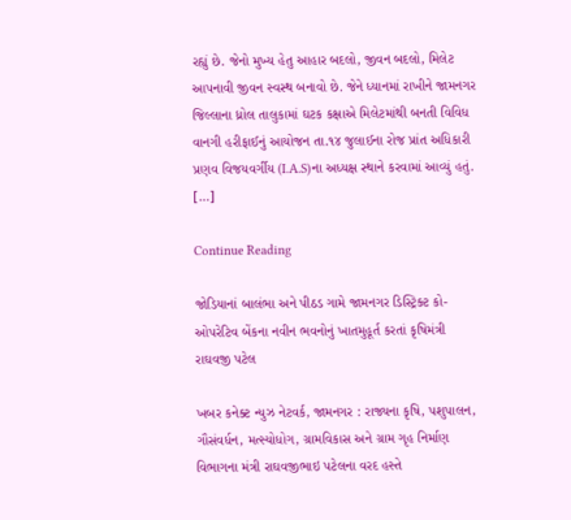રહ્યું છે. જેનો મુખ્ય હેતુ આહાર બદલો, જીવન બદલો, મિલેટ આપનાવી જીવન સ્વસ્થ બનાવો છે. જેને ધ્યાનમાં રાખીને જામનગર જિલ્લાના ધ્રોલ તાલુકામાં ઘટક કક્ષાએ મિલેટમાંથી બનતી વિવિધ વાનગી હરીફાઈનું આયોજન તા.૧૪ જુલાઈના રોજ પ્રાંત અધિકારી પ્રણવ વિજયવર્ગીય (I.A.S)ના અધ્યક્ષ સ્થાને કરવામાં આવ્યું હતું. […]

Continue Reading

જોડિયાનાં બાલંભા અને પીઠડ ગામે જામનગર ડિસ્ટ્રિક્ટ કો-ઓપરેટિવ બેંકના નવીન ભવનોનું ખાતમુહૂર્ત કરતાં કૃષિમંત્રી રાઘવજી પટેલ

ખબર કનેક્ટ ન્યુઝ નેટવર્ક, જામનગર : રાજ્યના કૃષિ, પશુપાલન, ગૌસંવર્ધન, મત્સ્યોધોગ, ગ્રામવિકાસ અને ગ્રામ ગૃહ નિર્માણ વિભાગના મંત્રી રાઘવજીભાઇ પટેલના વરદ હસ્તે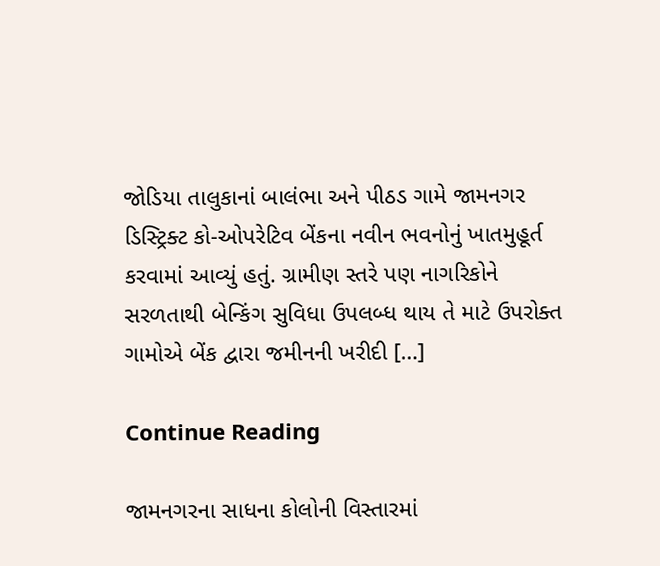જોડિયા તાલુકાનાં બાલંભા અને પીઠડ ગામે જામનગર ડિસ્ટ્રિક્ટ કો-ઓપરેટિવ બેંકના નવીન ભવનોનું ખાતમુહૂર્ત કરવામાં આવ્યું હતું. ગ્રામીણ સ્તરે પણ નાગરિકોને સરળતાથી બેન્કિંગ સુવિધા ઉપલબ્ધ થાય તે માટે ઉપરોક્ત ગામોએ બેંક દ્વારા જમીનની ખરીદી […]

Continue Reading

જામનગરના સાધના કોલોની વિસ્તારમાં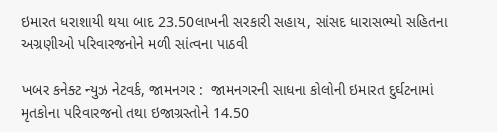ઇમારત ધરાશાયી થયા બાદ 23.50લાખની સરકારી સહાય, સાંસદ ધારાસભ્યો સહિતના અગ્રણીઓ પરિવારજનોને મળી સાંત્વના પાઠવી

ખબર કનેક્ટ ન્યુઝ નેટવર્ક, જામનગર :  જામનગરની સાધના કોલોની ઇમારત દુર્ઘટનામાં મૃતકોના પરિવારજનો તથા ઇજાગ્રસ્તોને 14.50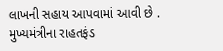લાખની સહાય આપવામાં આવી છે . મુખ્યમંત્રીના રાહતફંડ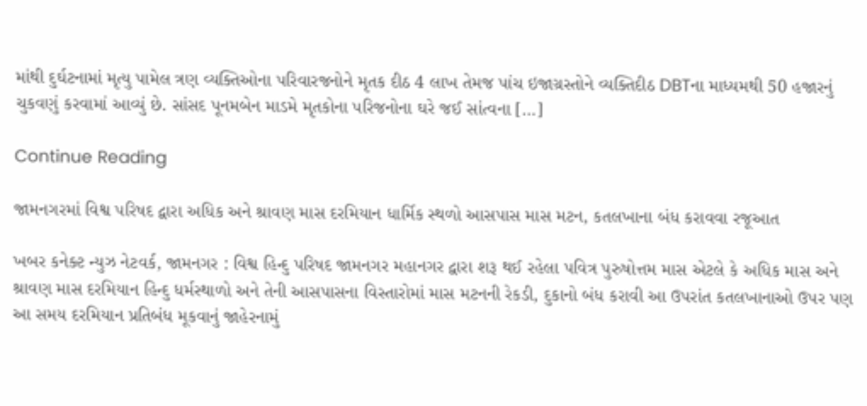માંથી દુર્ઘટનામાં મૃત્યુ પામેલ ત્રણ વ્યક્તિઓના પરિવારજનોને મૃતક દીઠ 4 લાખ તેમજ પાંચ ઇજાગ્રસ્તોને વ્યક્તિદીઠ DBTના માધ્યમથી 50 હજારનું ચુકવણું કરવામાં આવ્યું છે. સાંસદ પૂનમબેન માડમે મૃતકોના પરિજનોના ઘરે જઈ સાંત્વના […]

Continue Reading

જામનગરમાં વિશ્વ પરિષદ દ્વારા અધિક અને શ્રાવણ માસ દરમિયાન ધાર્મિક સ્થળો આસપાસ માસ મટન, કતલખાના બંધ કરાવવા રજૂઆત

ખબર કનેક્ટ ન્યુઝ નેટવર્ક, જામનગર : વિશ્વ હિન્દુ પરિષદ જામનગર મહાનગર દ્વારા શરૂ થઈ રહેલા પવિત્ર પુરુષોત્તમ માસ એટલે કે અધિક માસ અને શ્રાવણ માસ દરમિયાન હિન્દુ ધર્મસ્થાળો અને તેની આસપાસના વિસ્તારોમાં માસ મટનની રેકડી, દુકાનો બંધ કરાવી આ ઉપરાંત કતલખાનાઓ ઉપર પણ આ સમય દરમિયાન પ્રતિબંધ મૂકવાનું જાહેરનામું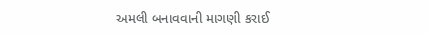અમલી બનાવવાની માગણી કરાઈ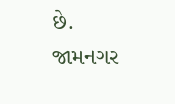છે. જામનગર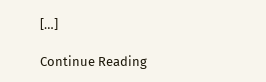[…]

Continue Reading